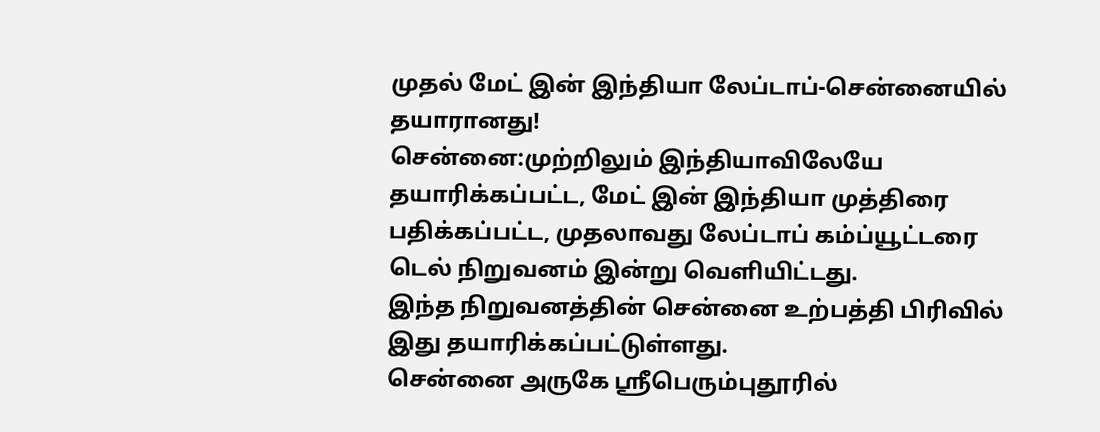முதல் மேட் இன் இந்தியா லேப்டாப்-சென்னையில் தயாரானது!
சென்னை:முற்றிலும் இந்தியாவிலேயே தயாரிக்கப்பட்ட, மேட் இன் இந்தியா முத்திரை பதிக்கப்பட்ட, முதலாவது லேப்டாப் கம்ப்யூட்டரை டெல் நிறுவனம் இன்று வெளியிட்டது.
இந்த நிறுவனத்தின் சென்னை உற்பத்தி பிரிவில் இது தயாரிக்கப்பட்டுள்ளது.
சென்னை அருகே ஸ்ரீபெரும்புதூரில்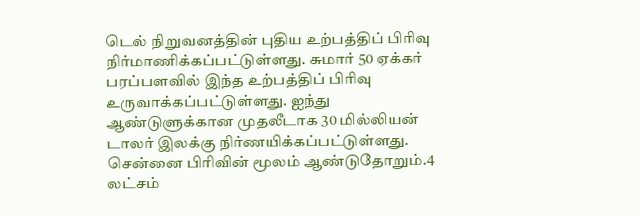டெல் நிறுவனத்தின் புதிய உற்பத்திப் பிரிவு நிர்மாணிக்கப்பட்டுள்ளது. சுமார் 50 ஏக்கர் பரப்பளவில் இந்த உற்பத்திப் பிரிவு உருவாக்கப்பட்டுள்ளது. ஐந்து ஆண்டுளுக்கான முதலீடாக 30 மில்லியன் டாலர் இலக்கு நிர்ணயிக்கப்பட்டுள்ளது.
சென்னை பிரிவின் மூலம் ஆண்டுதோறும்.4 லட்சம்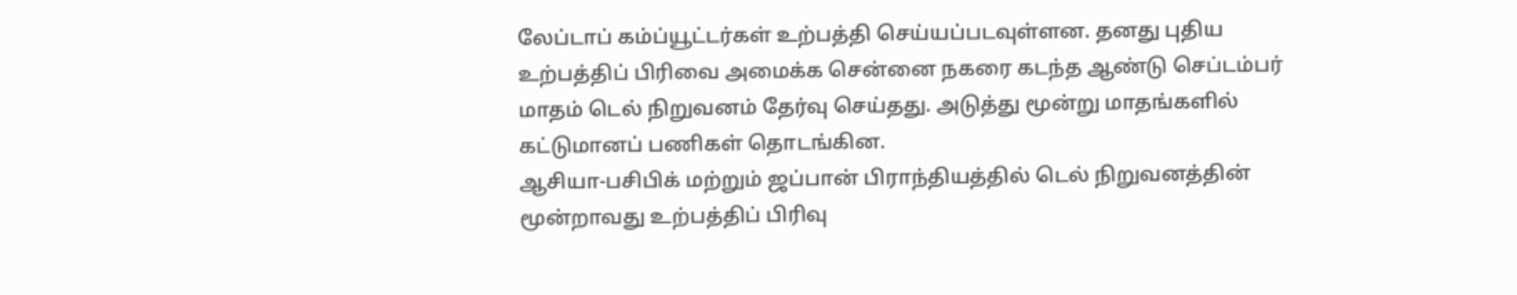லேப்டாப் கம்ப்யூட்டர்கள் உற்பத்தி செய்யப்படவுள்ளன. தனது புதிய உற்பத்திப் பிரிவை அமைக்க சென்னை நகரை கடந்த ஆண்டு செப்டம்பர் மாதம் டெல் நிறுவனம் தேர்வு செய்தது. அடுத்து மூன்று மாதங்களில் கட்டுமானப் பணிகள் தொடங்கின.
ஆசியா-பசிபிக் மற்றும் ஜப்பான் பிராந்தியத்தில் டெல் நிறுவனத்தின் மூன்றாவது உற்பத்திப் பிரிவு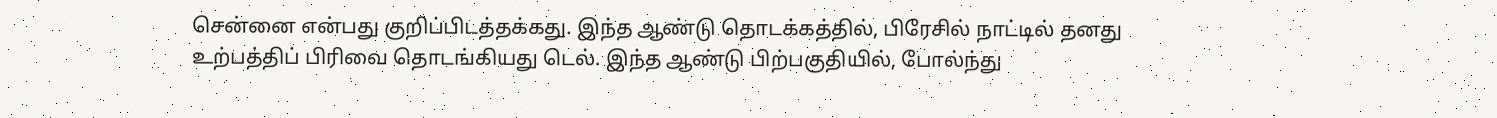சென்னை என்பது குறிப்பிடத்தக்கது. இந்த ஆண்டு தொடக்கத்தில், பிரேசில் நாட்டில் தனது உற்பத்திப் பிரிவை தொடங்கியது டெல். இந்த ஆண்டு பிற்பகுதியில், போல்ந்து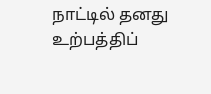நாட்டில் தனது உற்பத்திப்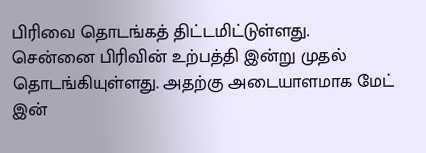பிரிவை தொடங்கத் திட்டமிட்டுள்ளது.
சென்னை பிரிவின் உற்பத்தி இன்று முதல் தொடங்கியுள்ளது. அதற்கு அடையாளமாக மேட் இன்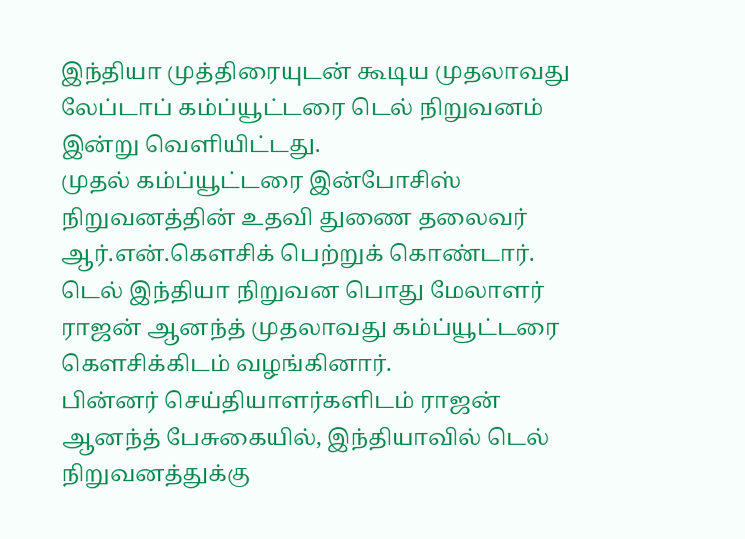இந்தியா முத்திரையுடன் கூடிய முதலாவது லேப்டாப் கம்ப்யூட்டரை டெல் நிறுவனம் இன்று வெளியிட்டது.
முதல் கம்ப்யூட்டரை இன்போசிஸ் நிறுவனத்தின் உதவி துணை தலைவர் ஆர்.என்.கெளசிக் பெற்றுக் கொண்டார். டெல் இந்தியா நிறுவன பொது மேலாளர் ராஜன் ஆனந்த் முதலாவது கம்ப்யூட்டரை கெளசிக்கிடம் வழங்கினார்.
பின்னர் செய்தியாளர்களிடம் ராஜன் ஆனந்த் பேசுகையில், இந்தியாவில் டெல் நிறுவனத்துக்கு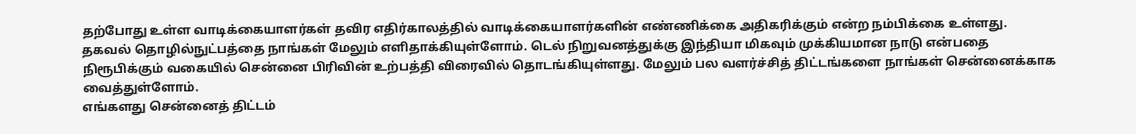தற்போது உள்ள வாடிக்கையாளர்கள் தவிர எதிர்காலத்தில் வாடிக்கையாளர்களின் எண்ணிக்கை அதிகரிக்கும் என்ற நம்பிக்கை உள்ளது.
தகவல் தொழில்நுட்பத்தை நாங்கள் மேலும் எளிதாக்கியுள்ளோம். டெல் நிறுவனத்துக்கு இந்தியா மிகவும் முக்கியமான நாடு என்பதை நிரூபிக்கும் வகையில் சென்னை பிரிவின் உற்பத்தி விரைவில் தொடங்கியுள்ளது. மேலும் பல வளர்ச்சித் திட்டங்களை நாங்கள் சென்னைக்காக வைத்துள்ளோம்.
எங்களது சென்னைத் திட்டம்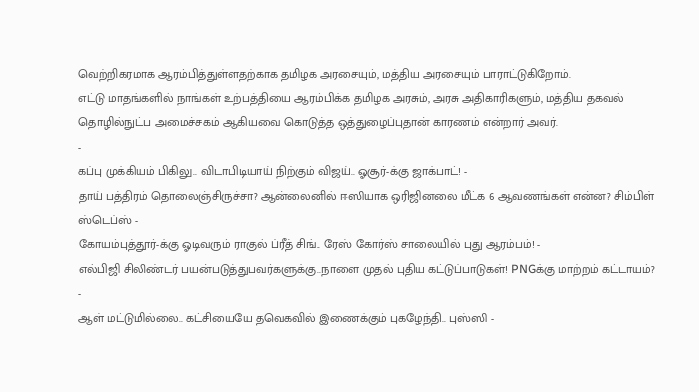வெற்றிகரமாக ஆரம்பித்துள்ளதற்காக தமிழக அரசையும், மத்திய அரசையும் பாராட்டுகிறோம்.
எட்டு மாதங்களில் நாங்கள் உற்பத்தியை ஆரம்பிக்க தமிழக அரசும், அரசு அதிகாரிகளும், மத்திய தகவல் தொழில்நுட்ப அமைச்சகம் ஆகியவை கொடுத்த ஒத்துழைப்புதான் காரணம் என்றார் அவர்.
-
கப்பு முக்கியம் பிகிலு.. விடாபிடியாய் நிற்கும் விஜய்.. ஓசூர்-க்கு ஜாக்பாட்! -
தாய் பத்திரம் தொலைஞ்சிருச்சா? ஆன்லைனில் ஈஸியாக ஒரிஜினலை மீட்க 6 ஆவணங்கள் என்ன? சிம்பிள் ஸ்டெப்ஸ் -
கோயம்புத்தூர்-க்கு ஓடிவரும் ராகுல் ப்ரீத் சிங்.. ரேஸ் கோர்ஸ் சாலையில் புது ஆரம்பம்! -
எல்பிஜி சிலிண்டர் பயன்படுத்துபவர்களுக்கு..நாளை முதல் புதிய கட்டுப்பாடுகள்! PNGக்கு மாற்றம் கட்டாயம்? -
ஆள் மட்டுமில்லை.. கட்சியையே தவெகவில் இணைக்கும் புகழேந்தி.. புஸ்ஸி -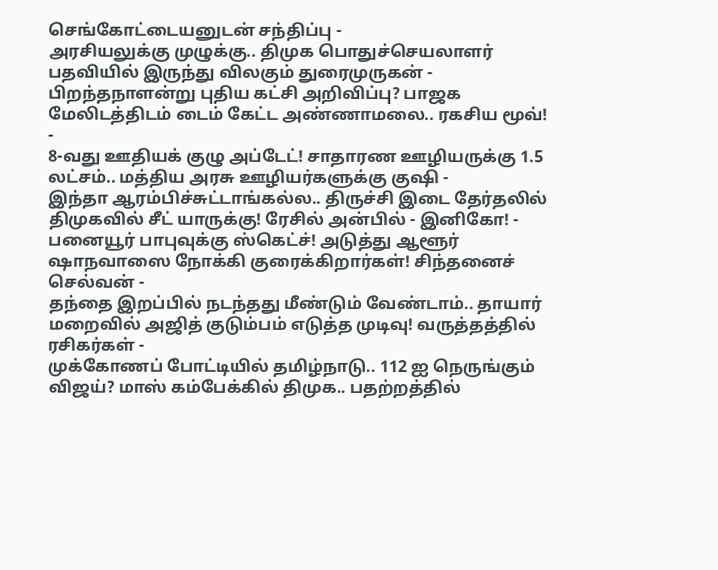செங்கோட்டையனுடன் சந்திப்பு -
அரசியலுக்கு முழுக்கு.. திமுக பொதுச்செயலாளர் பதவியில் இருந்து விலகும் துரைமுருகன் -
பிறந்தநாளன்று புதிய கட்சி அறிவிப்பு? பாஜக மேலிடத்திடம் டைம் கேட்ட அண்ணாமலை.. ரகசிய மூவ்! -
8-வது ஊதியக் குழு அப்டேட்! சாதாரண ஊழியருக்கு 1.5 லட்சம்.. மத்திய அரசு ஊழியர்களுக்கு குஷி -
இந்தா ஆரம்பிச்சுட்டாங்கல்ல.. திருச்சி இடை தேர்தலில் திமுகவில் சீட் யாருக்கு! ரேசில் அன்பில் - இனிகோ! -
பனையூர் பாபுவுக்கு ஸ்கெட்ச்! அடுத்து ஆளூர் ஷாநவாஸை நோக்கி குரைக்கிறார்கள்! சிந்தனைச் செல்வன் -
தந்தை இறப்பில் நடந்தது மீண்டும் வேண்டாம்.. தாயார் மறைவில் அஜித் குடும்பம் எடுத்த முடிவு! வருத்தத்தில் ரசிகர்கள் -
முக்கோணப் போட்டியில் தமிழ்நாடு.. 112 ஐ நெருங்கும் விஜய்? மாஸ் கம்பேக்கில் திமுக.. பதற்றத்தில்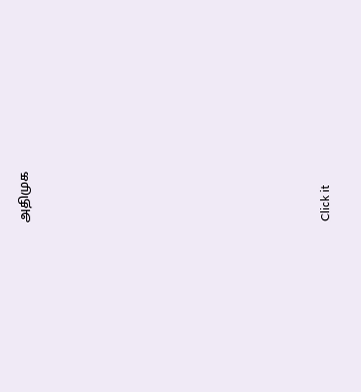அதிமுக












Click it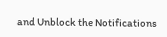and Unblock the Notifications